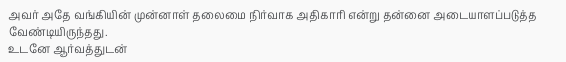அவர் அதே வங்கியின் முன்னாள் தலைமை நிர்வாக அதிகாரி என்று தன்னை அடையாளப்படுத்த வேண்டியிருந்தது.
உடனே ஆர்வத்துடன்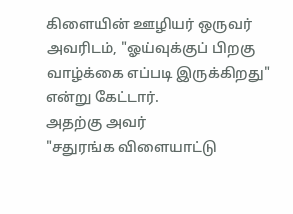கிளையின் ஊழியர் ஒருவர் அவரிடம், "ஓய்வுக்குப் பிறகு வாழ்க்கை எப்படி இருக்கிறது" என்று கேட்டார்.
அதற்கு அவர்
"சதுரங்க விளையாட்டு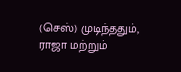(செஸ்) முடிந்ததும், ராஜா மற்றும்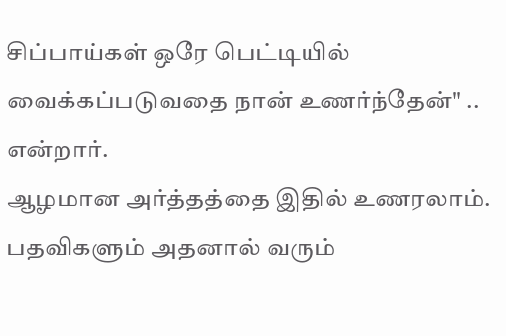சிப்பாய்கள் ஒரே பெட்டியில் வைக்கப்படுவதை நான் உணர்ந்தேன்" .. என்றார்.
ஆழமான அர்த்தத்தை இதில் உணரலாம்.
பதவிகளும் அதனால் வரும்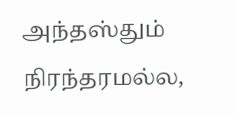அந்தஸ்தும் நிரந்தரமல்ல,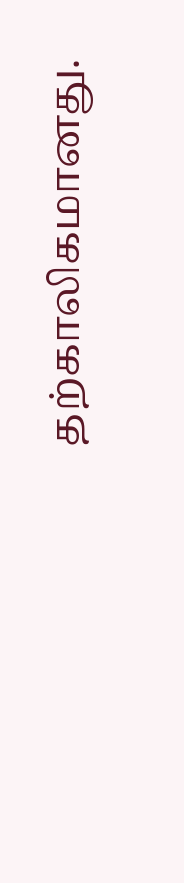தற்காலிகமானது.